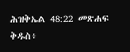ሕዝቅኤል 48:22 መጽሐፍ ቅዱስ፥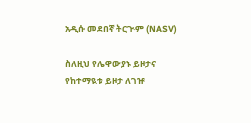አዲሱ መደበኛ ትርጒም (NASV)

ስለዚህ የሌዋውያኑ ይዞታና የከተማዪቱ ይዞታ ለገዡ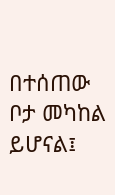በተሰጠው ቦታ መካከል ይሆናል፤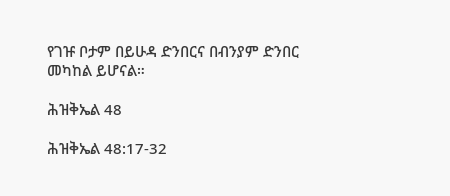የገዡ ቦታም በይሁዳ ድንበርና በብንያም ድንበር መካከል ይሆናል።

ሕዝቅኤል 48

ሕዝቅኤል 48:17-32